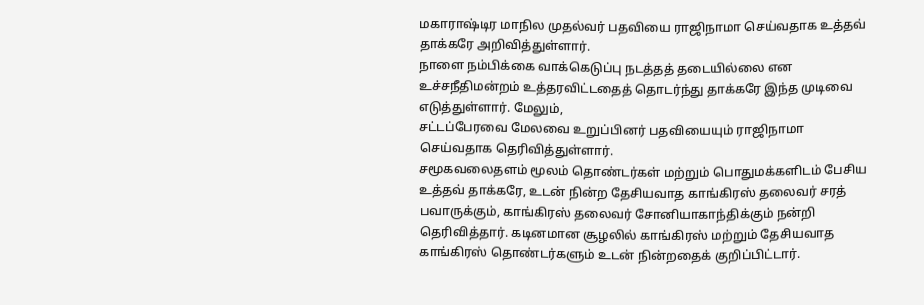மகாராஷ்டிர மாநில முதல்வர் பதவியை ராஜிநாமா செய்வதாக உத்தவ் தாக்கரே அறிவித்துள்ளார்.
நாளை நம்பிக்கை வாக்கெடுப்பு நடத்தத் தடையில்லை என உச்சநீதிமன்றம் உத்தரவிட்டதைத் தொடர்ந்து தாக்கரே இந்த முடிவை எடுத்துள்ளார். மேலும்,
சட்டப்பேரவை மேலவை உறுப்பினர் பதவியையும் ராஜிநாமா செய்வதாக தெரிவித்துள்ளார்.
சமூகவலைதளம் மூலம் தொண்டர்கள் மற்றும் பொதுமக்களிடம் பேசிய உத்தவ் தாக்கரே, உடன் நின்ற தேசியவாத காங்கிரஸ் தலைவர் சரத் பவாருக்கும், காங்கிரஸ் தலைவர் சோனியாகாந்திக்கும் நன்றி தெரிவித்தார். கடினமான சூழலில் காங்கிரஸ் மற்றும் தேசியவாத காங்கிரஸ் தொண்டர்களும் உடன் நின்றதைக் குறிப்பிட்டார்.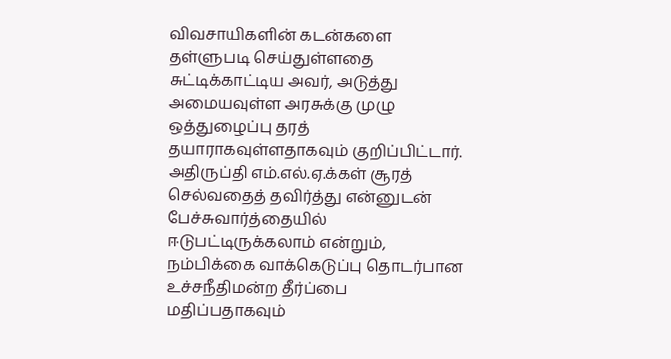விவசாயிகளின் கடன்களை தள்ளுபடி செய்துள்ளதை சுட்டிக்காட்டிய அவர், அடுத்து அமையவுள்ள அரசுக்கு முழு ஒத்துழைப்பு தரத் தயாராகவுள்ளதாகவும் குறிப்பிட்டார்.
அதிருப்தி எம்.எல்.ஏ.க்கள் சூரத் செல்வதைத் தவிர்த்து என்னுடன் பேச்சுவார்த்தையில் ஈடுபட்டிருக்கலாம் என்றும், நம்பிக்கை வாக்கெடுப்பு தொடர்பான உச்சநீதிமன்ற தீர்ப்பை மதிப்பதாகவும்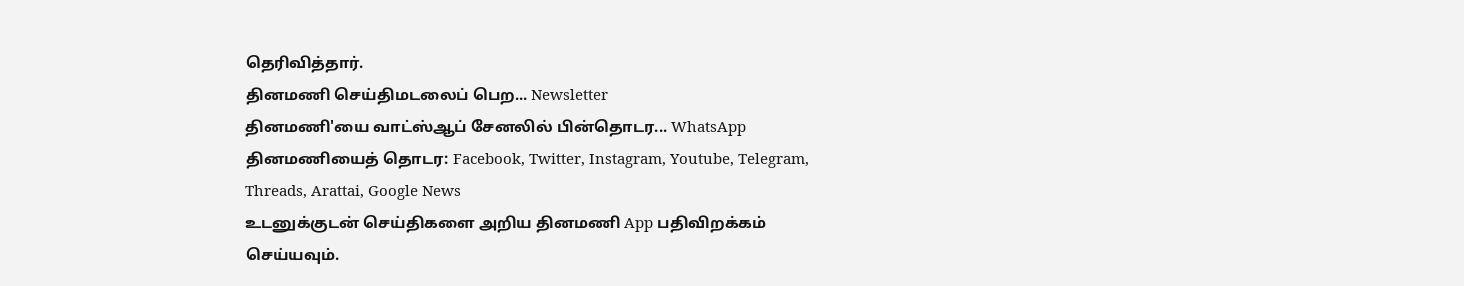தெரிவித்தார்.
தினமணி செய்திமடலைப் பெற... Newsletter
தினமணி'யை வாட்ஸ்ஆப் சேனலில் பின்தொடர... WhatsApp
தினமணியைத் தொடர: Facebook, Twitter, Instagram, Youtube, Telegram, Threads, Arattai, Google News
உடனுக்குடன் செய்திகளை அறிய தினமணி App பதிவிறக்கம் செய்யவும்.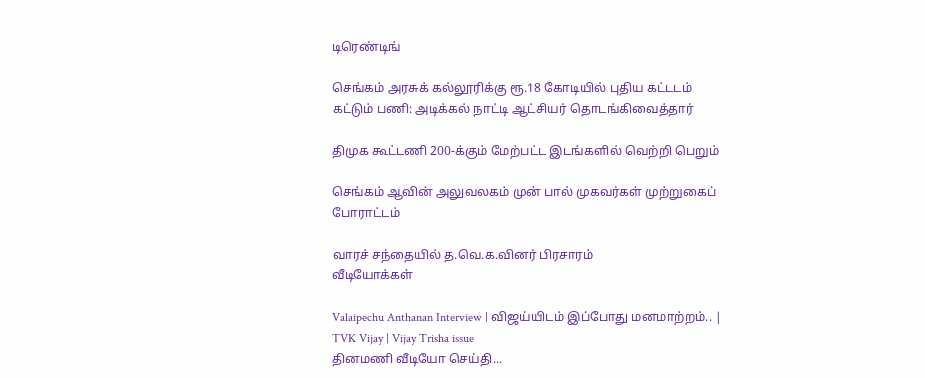டிரெண்டிங்

செங்கம் அரசுக் கல்லூரிக்கு ரூ.18 கோடியில் புதிய கட்டடம் கட்டும் பணி: அடிக்கல் நாட்டி ஆட்சியர் தொடங்கிவைத்தார்

திமுக கூட்டணி 200-க்கும் மேற்பட்ட இடங்களில் வெற்றி பெறும்

செங்கம் ஆவின் அலுவலகம் முன் பால் முகவர்கள் முற்றுகைப் போராட்டம்

வாரச் சந்தையில் த.வெ.க.வினர் பிரசாரம்
வீடியோக்கள்

Valaipechu Anthanan Interview | விஜய்யிடம் இப்போது மனமாற்றம்.. | TVK Vijay | Vijay Trisha issue
தினமணி வீடியோ செய்தி...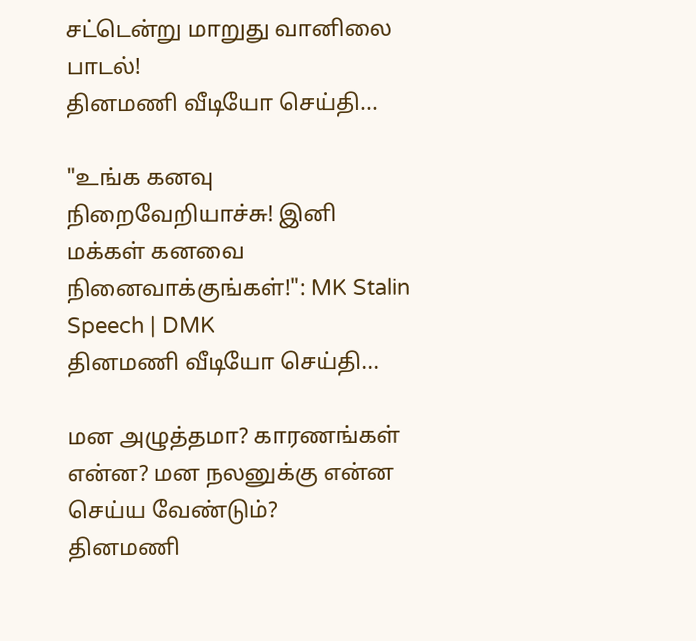சட்டென்று மாறுது வானிலை பாடல்!
தினமணி வீடியோ செய்தி...

"உங்க கனவு நிறைவேறியாச்சு! இனி மக்கள் கனவை நினைவாக்குங்கள்!": MK Stalin Speech | DMK
தினமணி வீடியோ செய்தி...

மன அழுத்தமா? காரணங்கள் என்ன? மன நலனுக்கு என்ன செய்ய வேண்டும்?
தினமணி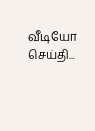வீடியோ செய்தி...